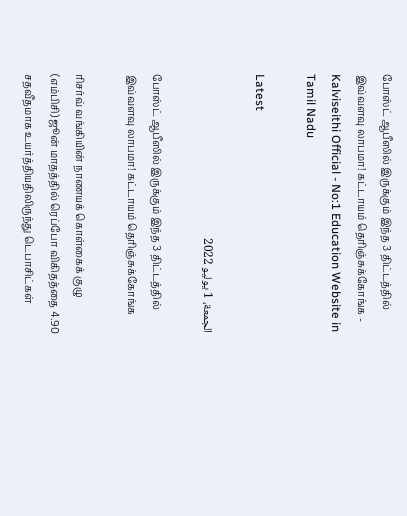போஸ்ட் ஆபீஸில் இருக்கும் இந்த 3 திட்டத்தில் இவ்வளவு லாபமா! கட்டாயம் தெரிஞ்சுக்கோங்க - Kalviseithi Official - No:1 Education Website in Tamil Nadu

Latest

الجمعة، 1 يوليو 2022

போஸ்ட் ஆபீஸில் இருக்கும் இந்த 3 திட்டத்தில் இவ்வளவு லாபமா! கட்டாயம் தெரிஞ்சுக்கோங்க

ரிசர்வ் வங்கியின் நாணயக் கொள்கைக் குழு (எம்பிசி) ஜூன் மாதத்தில் ரெப்போ விகிதத்தை 4.90 சதவீதமாக உயர்த்தியதிலிருந்து டெபாசிட்கள்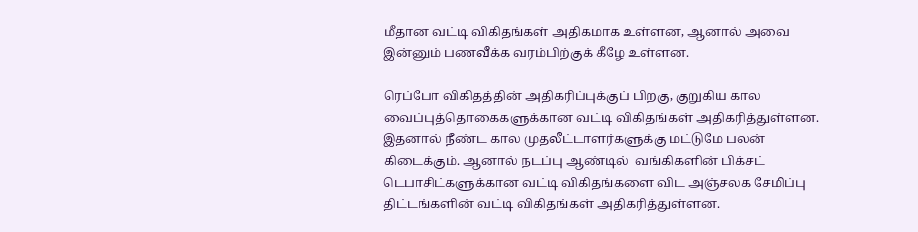மீதான வட்டி விகிதங்கள் அதிகமாக உள்ளன, ஆனால் அவை இன்னும் பணவீக்க வரம்பிற்குக் கீழே உள்ளன.

ரெப்போ விகிதத்தின் அதிகரிப்புக்குப் பிறகு, குறுகிய கால வைப்புத்தொகைகளுக்கான வட்டி விகிதங்கள் அதிகரித்துள்ளன. இதனால் நீண்ட கால முதலீட்டாளர்களுக்கு மட்டுமே பலன் கிடைக்கும். ஆனால் நடப்பு ஆண்டில்  வங்கிகளின் பிக்சட் டெபாசிட்களுக்கான வட்டி விகிதங்களை விட அஞ்சலக சேமிப்பு திட்டங்களின் வட்டி விகிதங்கள் அதிகரித்துள்ளன.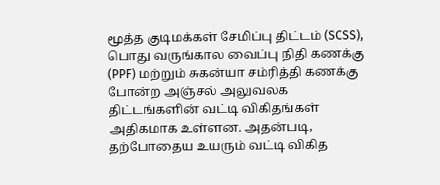மூத்த குடிமக்கள் சேமிப்பு திட்டம் (SCSS), பொது வருங்கால வைப்பு நிதி கணக்கு (PPF) மற்றும் சுகன்யா சம்ரித்தி கணக்கு போன்ற அஞ்சல் அலுவலக திட்டங்களின் வட்டி விகிதங்கள் அதிகமாக உள்ளன. அதன்படி, தற்போதைய உயரும் வட்டி விகித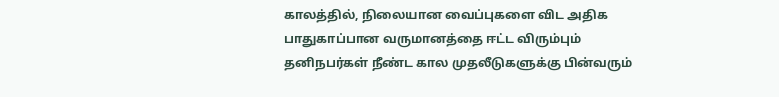காலத்தில், நிலையான வைப்புகளை விட அதிக பாதுகாப்பான வருமானத்தை ஈட்ட விரும்பும் தனிநபர்கள் நீண்ட கால முதலீடுகளுக்கு பின்வரும்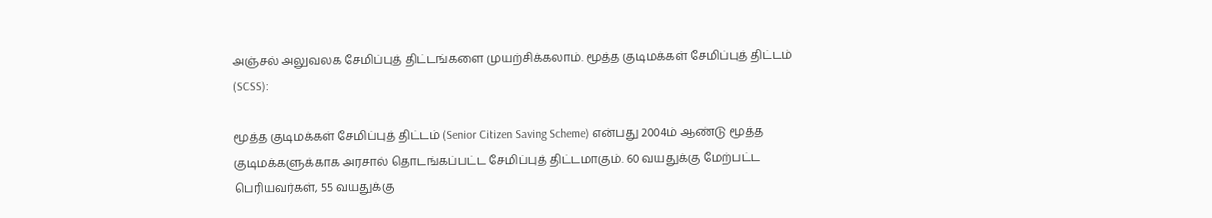அஞ்சல் அலுவலக சேமிப்புத் திட்டங்களை முயற்சிக்கலாம். மூத்த குடிமக்கள் சேமிப்புத் திட்டம் (SCSS):

மூத்த குடிமக்கள் சேமிப்புத் திட்டம் (Senior Citizen Saving Scheme) என்பது 2004ம் ஆண்டு மூத்த குடிமக்களுக்காக அரசால் தொடங்கப்பட்ட சேமிப்புத் திட்டமாகும். 60 வயதுக்கு மேற்பட்ட பெரியவர்கள், 55 வயதுக்கு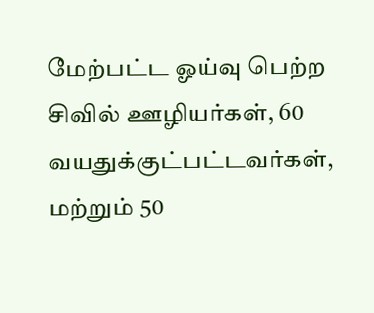மேற்பட்ட ஓய்வு பெற்ற சிவில் ஊழியர்கள், 60 வயதுக்குட்பட்டவர்கள், மற்றும் 50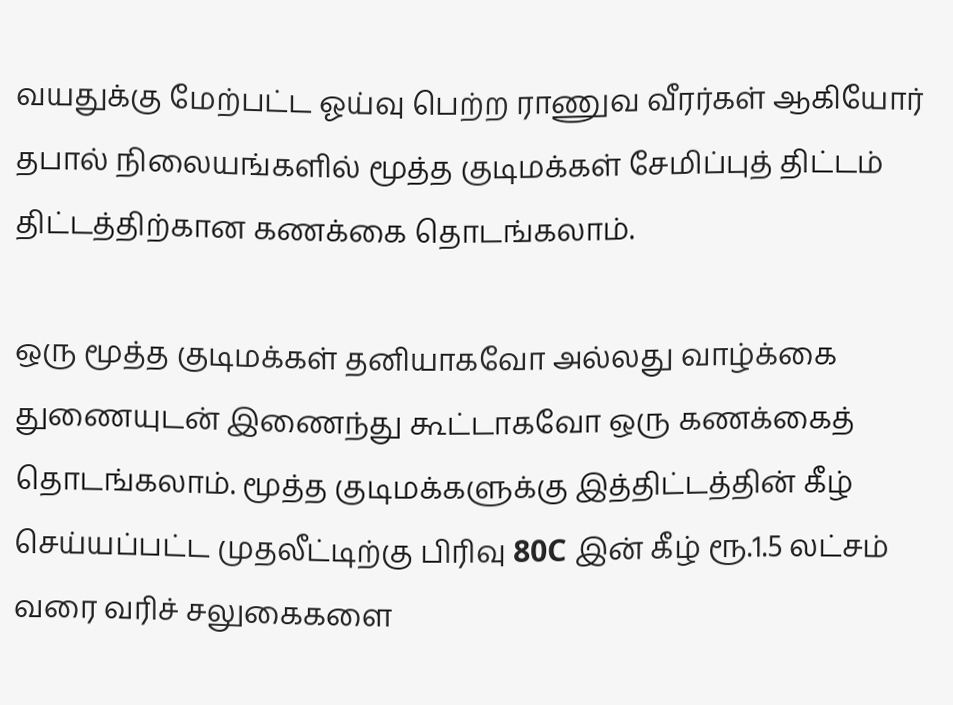வயதுக்கு மேற்பட்ட ஓய்வு பெற்ற ராணுவ வீரர்கள் ஆகியோர் தபால் நிலையங்களில் மூத்த குடிமக்கள் சேமிப்புத் திட்டம் திட்டத்திற்கான கணக்கை தொடங்கலாம்.

ஒரு மூத்த குடிமக்கள் தனியாகவோ அல்லது வாழ்க்கை துணையுடன் இணைந்து கூட்டாகவோ ஒரு கணக்கைத் தொடங்கலாம். மூத்த குடிமக்களுக்கு இத்திட்டத்தின் கீழ் செய்யப்பட்ட முதலீட்டிற்கு பிரிவு 80C இன் கீழ் ரூ.1.5 லட்சம் வரை வரிச் சலுகைகளை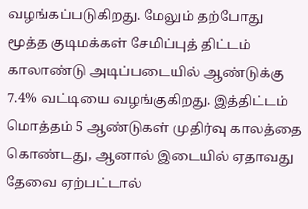வழங்கப்படுகிறது. மேலும் தற்போது மூத்த குடிமக்கள் சேமிப்புத் திட்டம் காலாண்டு அடிப்படையில் ஆண்டுக்கு 7.4% வட்டியை வழங்குகிறது. இத்திட்டம் மொத்தம் 5 ஆண்டுகள் முதிர்வு காலத்தை கொண்டது, ஆனால் இடையில் ஏதாவது தேவை ஏற்பட்டால்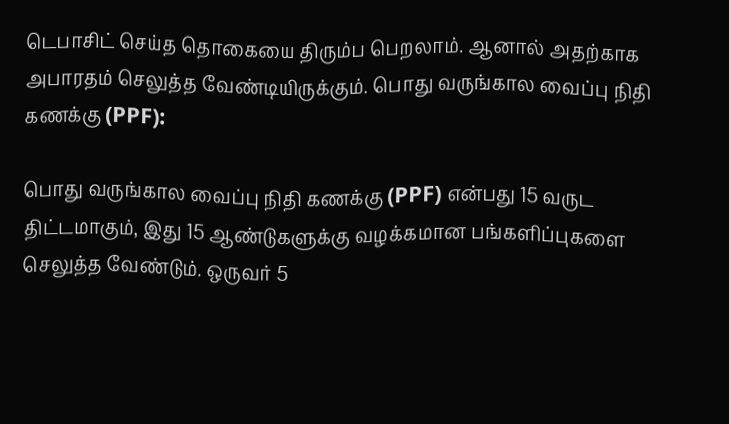டெபாசிட் செய்த தொகையை திரும்ப பெறலாம். ஆனால் அதற்காக அபாரதம் செலுத்த வேண்டியிருக்கும். பொது வருங்கால வைப்பு நிதி கணக்கு (PPF):

பொது வருங்கால வைப்பு நிதி கணக்கு (PPF) என்பது 15 வருட திட்டமாகும், இது 15 ஆண்டுகளுக்கு வழக்கமான பங்களிப்புகளை செலுத்த வேண்டும். ஒருவர் 5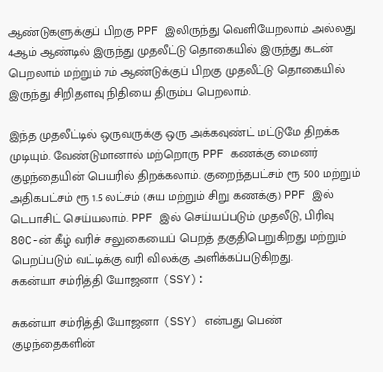ஆண்டுகளுக்குப் பிறகு PPF இலிருந்து வெளியேறலாம் அல்லது 4ஆம் ஆண்டில் இருந்து முதலீட்டு தொகையில் இருந்து கடன் பெறலாம் மற்றும் 7ம் ஆண்டுக்குப் பிறகு முதலீட்டு தொகையில் இருந்து சிறிதளவு நிதியை திரும்ப பெறலாம்.

இந்த முதலீட்டில் ஒருவருக்கு ஒரு அக்கவுண்ட் மட்டுமே திறக்க முடியும். வேண்டுமானால் மற்றொரு PPF கணக்கு மைனர் குழந்தையின் பெயரில் திறக்கலாம். குறைந்தபட்சம் ரூ 500 மற்றும் அதிகபட்சம் ரூ 1.5 லட்சம் (சுய மற்றும் சிறு கணக்கு) PPF இல் டெபாசிட் செய்யலாம். PPF இல் செய்யப்படும் முதலீடு, பிரிவு 80C-ன் கீழ் வரிச் சலுகையைப் பெறத் தகுதிபெறுகிறது மற்றும் பெறப்படும் வட்டிக்கு வரி விலக்கு அளிக்கப்படுகிறது.
சுகன்யா சம்ரித்தி யோஜனா (SSY):

சுகன்யா சம்ரித்தி யோஜனா (SSY) என்பது பெண் குழந்தைகளின்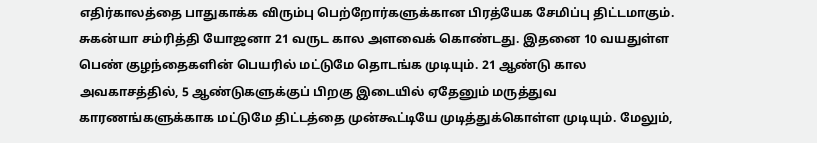எதிர்காலத்தை பாதுகாக்க விரும்பு பெற்றோர்களுக்கான பிரத்யேக சேமிப்பு திட்டமாகும். சுகன்யா சம்ரித்தி யோஜனா 21 வருட கால அளவைக் கொண்டது. இதனை 10 வயதுள்ள பெண் குழந்தைகளின் பெயரில் மட்டுமே தொடங்க முடியும். 21 ஆண்டு கால அவகாசத்தில், 5 ஆண்டுகளுக்குப் பிறகு இடையில் ஏதேனும் மருத்துவ காரணங்களுக்காக மட்டுமே திட்டத்தை முன்கூட்டியே முடித்துக்கொள்ள முடியும். மேலும்,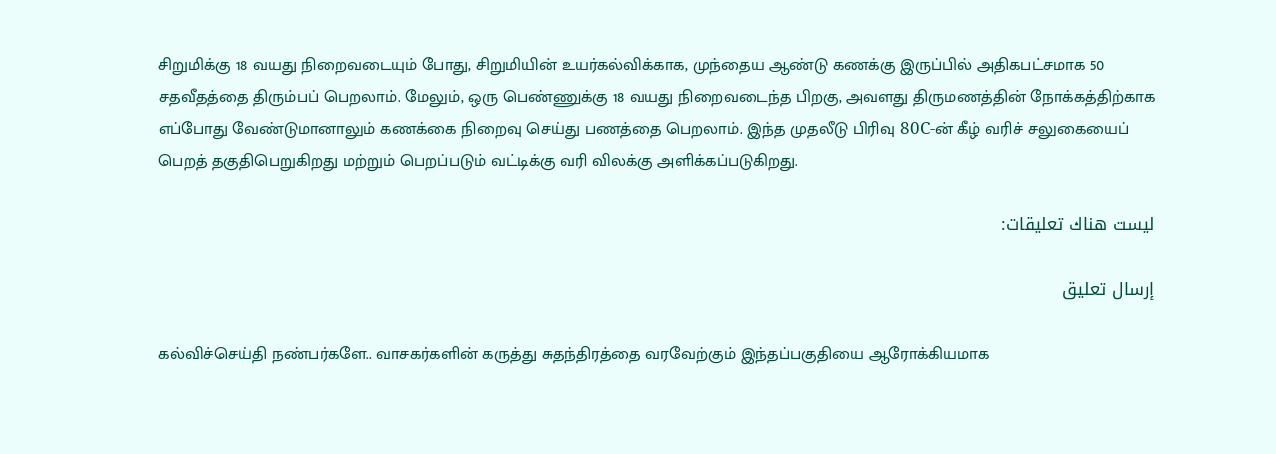சிறுமிக்கு 18 வயது நிறைவடையும் போது, சிறுமியின் உயர்கல்விக்காக, முந்தைய ஆண்டு கணக்கு இருப்பில் அதிகபட்சமாக 50 சதவீதத்தை திரும்பப் பெறலாம். மேலும், ஒரு பெண்ணுக்கு 18 வயது நிறைவடைந்த பிறகு, அவளது திருமணத்தின் நோக்கத்திற்காக எப்போது வேண்டுமானாலும் கணக்கை நிறைவு செய்து பணத்தை பெறலாம். இந்த முதலீடு பிரிவு 80C-ன் கீழ் வரிச் சலுகையைப் பெறத் தகுதிபெறுகிறது மற்றும் பெறப்படும் வட்டிக்கு வரி விலக்கு அளிக்கப்படுகிறது.

ليست هناك تعليقات:

إرسال تعليق

கல்விச்செய்தி நண்பர்களே.. வாசகர்களின் கருத்து சுதந்திரத்தை வரவேற்கும் இந்தப்பகுதியை ஆரோக்கியமாக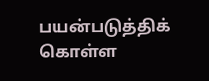பயன்படுத்திக் கொள்ள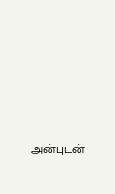அன்புடன்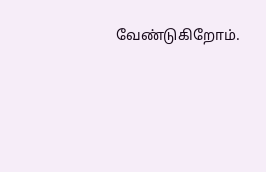வேண்டுகிறோம்.